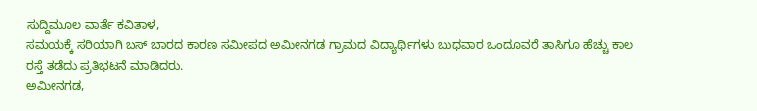ಸುದ್ದಿಮೂಲ ವಾರ್ತೆ ಕವಿತಾಳ,
ಸಮಯಕ್ಕೆ ಸರಿಯಾಗಿ ಬಸ್ ಬಾರದ ಕಾರಣ ಸಮೀಪದ ಅಮೀನಗಡ ಗ್ರಾಮದ ವಿದ್ಯಾರ್ಥಿಗಳು ಬುಧವಾರ ಒಂದೂವರೆ ತಾಸಿಗೂ ಹೆಚ್ಚು ಕಾಲ ರಸ್ತೆ ತಡೆದು ಪ್ರತಿಭಟನೆ ಮಾಡಿದರು.
ಅಮೀನಗಡ,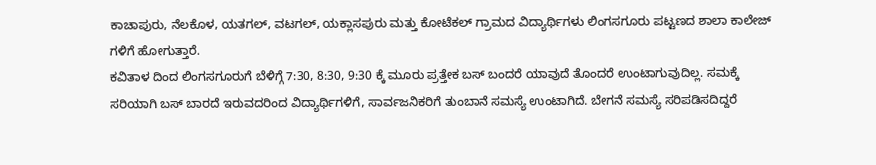ಕಾಚಾಪುರು, ನೆಲಕೊಳ, ಯತಗಲ್, ವಟಗಲ್, ಯಕ್ಲಾಸಪುರು ಮತ್ತು ಕೋಟೆಕಲ್ ಗ್ರಾಮದ ವಿದ್ಯಾರ್ಥಿಗಳು ಲಿಂಗಸಗೂರು ಪಟ್ಟಣದ ಶಾಲಾ ಕಾಲೇಜ್ ಗಳಿಗೆ ಹೋಗುತ್ತಾರೆ.
ಕವಿತಾಳ ದಿಂದ ಲಿಂಗಸಗೂರುಗೆ ಬೆಳಿಗ್ಗೆ 7:30, 8:30, 9:30 ಕ್ಕೆ ಮೂರು ಪ್ರತ್ತೇಕ ಬಸ್ ಬಂದರೆ ಯಾವುದೆ ತೊಂದರೆ ಉಂಟಾಗುವುದಿಲ್ಲ. ಸಮಕ್ಕೆ ಸರಿಯಾಗಿ ಬಸ್ ಬಾರದೆ ಇರುವದರಿಂದ ವಿದ್ಯಾರ್ಥಿಗಳಿಗೆ, ಸಾರ್ವಜನಿಕರಿಗೆ ತುಂಬಾನೆ ಸಮಸ್ಯೆ ಉಂಟಾಗಿದೆ. ಬೇಗನೆ ಸಮಸ್ಯೆ ಸರಿಪಡಿಸದಿದ್ದರೆ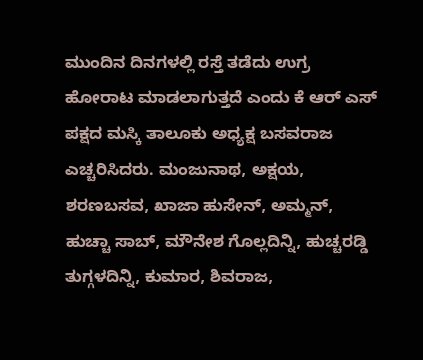ಮುಂದಿನ ದಿನಗಳಲ್ಲಿ ರಸ್ತೆ ತಡೆದು ಉಗ್ರ ಹೋರಾಟ ಮಾಡಲಾಗುತ್ತದೆ ಎಂದು ಕೆ ಆರ್ ಎಸ್ ಪಕ್ಷದ ಮಸ್ಕಿ ತಾಲೂಕು ಅಧ್ಯಕ್ಷ ಬಸವರಾಜ ಎಚ್ಚರಿಸಿದರು. ಮಂಜುನಾಥ, ಅಕ್ಷಯ, ಶರಣಬಸವ, ಖಾಜಾ ಹುಸೇನ್, ಅಮ್ಮನ್, ಹುಚ್ಚಾ ಸಾಬ್, ಮೌನೇಶ ಗೊಲ್ಲದಿನ್ನಿ, ಹುಚ್ಚರಡ್ಡಿ ತುಗ್ಗಳದಿನ್ನಿ, ಕುಮಾರ, ಶಿವರಾಜ,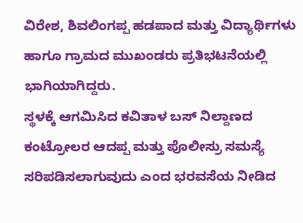ವಿರೇಶ, ಶಿವಲಿಂಗಪ್ಪ ಹಡಪಾದ ಮತ್ತು ವಿದ್ಯಾರ್ಥಿಗಳು ಹಾಗೂ ಗ್ರಾಮದ ಮುಖಂಡರು ಪ್ರತಿಭಟನೆಯಲ್ಲಿ ಭಾಗಿಯಾಗಿದ್ದರು.
ಸ್ಥಳಕ್ಕೆ ಆಗಮಿಸಿದ ಕವಿತಾಳ ಬಸ್ ನಿಲ್ದಾಣದ ಕಂಟ್ರೋಲರ ಆದಪ್ಪ ಮತ್ತು ಪೊಲೀಸ್ರು ಸಮಸ್ಯೆ ಸರಿಪಡಿಸಲಾಗುವುದು ಎಂದ ಭರವಸೆಯ ನೀಡಿದ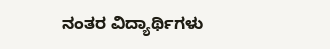ನಂತರ ವಿದ್ಯಾರ್ಥಿಗಳು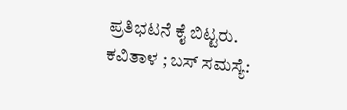ಪ್ರತಿಭಟನೆ ಕೈ ಬಿಟ್ಟರು.
ಕವಿತಾಳ ; ಬಸ್ ಸಮಸ್ಯೆ: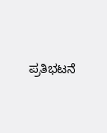ಪ್ರತಿಭಟನೆ